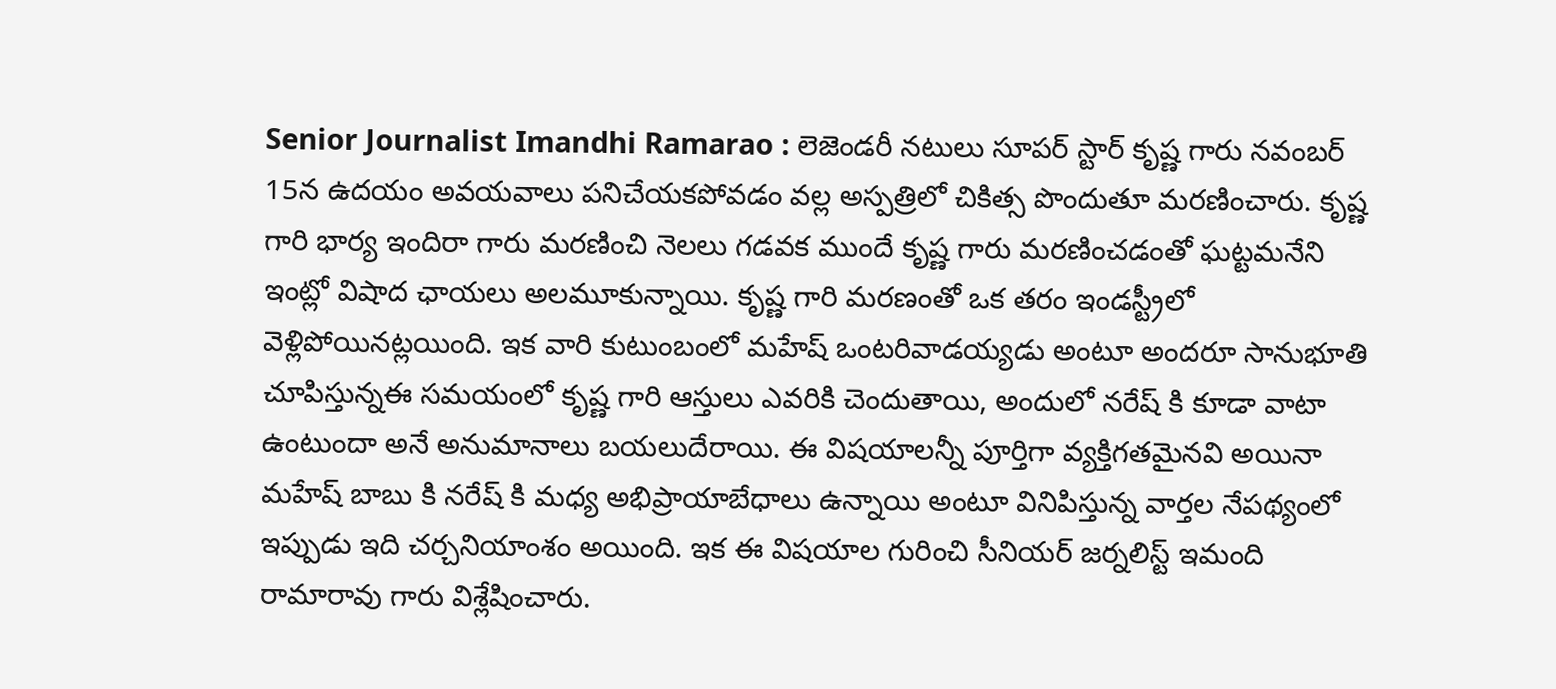Senior Journalist Imandhi Ramarao : లెజెండరీ నటులు సూపర్ స్టార్ కృష్ణ గారు నవంబర్ 15న ఉదయం అవయవాలు పనిచేయకపోవడం వల్ల అస్పత్రిలో చికిత్స పొందుతూ మరణించారు. కృష్ణ గారి భార్య ఇందిరా గారు మరణించి నెలలు గడవక ముందే కృష్ణ గారు మరణించడంతో ఘట్టమనేని ఇంట్లో విషాద ఛాయలు అలమూకున్నాయి. కృష్ణ గారి మరణంతో ఒక తరం ఇండస్ట్రీలో వెళ్లిపోయినట్లయింది. ఇక వారి కుటుంబంలో మహేష్ ఒంటరివాడయ్యడు అంటూ అందరూ సానుభూతి చూపిస్తున్నఈ సమయంలో కృష్ణ గారి ఆస్తులు ఎవరికి చెందుతాయి, అందులో నరేష్ కి కూడా వాటా ఉంటుందా అనే అనుమానాలు బయలుదేరాయి. ఈ విషయాలన్నీ పూర్తిగా వ్యక్తిగతమైనవి అయినా మహేష్ బాబు కి నరేష్ కి మధ్య అభిప్రాయాబేధాలు ఉన్నాయి అంటూ వినిపిస్తున్న వార్తల నేపథ్యంలో ఇప్పుడు ఇది చర్చనియాంశం అయింది. ఇక ఈ విషయాల గురించి సీనియర్ జర్నలిస్ట్ ఇమంది రామారావు గారు విశ్లేషించారు.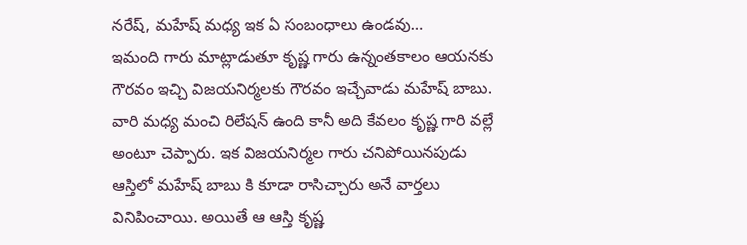నరేష్, మహేష్ మధ్య ఇక ఏ సంబంధాలు ఉండవు…
ఇమంది గారు మాట్లాడుతూ కృష్ణ గారు ఉన్నంతకాలం ఆయనకు గౌరవం ఇచ్చి విజయనిర్మలకు గౌరవం ఇచ్చేవాడు మహేష్ బాబు. వారి మధ్య మంచి రిలేషన్ ఉంది కానీ అది కేవలం కృష్ణ గారి వల్లే అంటూ చెప్పారు. ఇక విజయనిర్మల గారు చనిపోయినపుడు ఆస్తిలో మహేష్ బాబు కి కూడా రాసిచ్చారు అనే వార్తలు వినిపించాయి. అయితే ఆ ఆస్తి కృష్ణ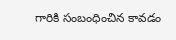గారికి సంబంధించిన కావడం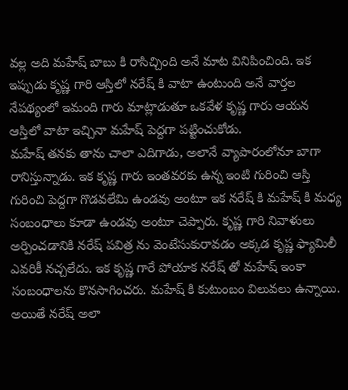వల్ల అది మహేష్ బాబు కి రాసిచ్చింది అనే మాట వినిపించింది. ఇక ఇప్పుడు కృష్ణ గారి ఆస్తిలో నరేష్ కి వాటా ఉంటుంది అనే వార్తల నేపథ్యంలో ఇమంది గారు మాట్లాడుతూ ఒకవేళ కృష్ణ గారు ఆయన ఆస్తిలో వాటా ఇచ్చినా మహేష్ పెద్దగా పట్టించుకోడు.
మహేష్ తనకు తాను చాలా ఎదిగాడు, అలానే వ్యాపారంలోనూ బాగా రానిస్తున్నాడు. ఇక కృష్ణ గారు ఇంతవరకు ఉన్న ఇంటి గురించి ఆస్తి గురించి పెద్దగా గొడవలేమి ఉండవు అంటూ ఇక నరేష్ కి మహేష్ కి మధ్య సంబంధాలు కూడా ఉండవు అంటూ చెప్పారు. కృష్ణ గారి నివాళులు అర్పించడానికి నరేష్ పవిత్ర ను వెంటేసుకురావడం అక్కడ కృష్ణ ఫ్యామిలీ ఎవరికీ నచ్చలేదు. ఇక కృష్ణ గారే పోయాక నరేష్ తో మహేష్ ఇంకా సంబంధాలను కొనసాగించరు. మహేష్ కి కుటుంబం విలువలు ఉన్నాయి. అయితే నరేష్ అలా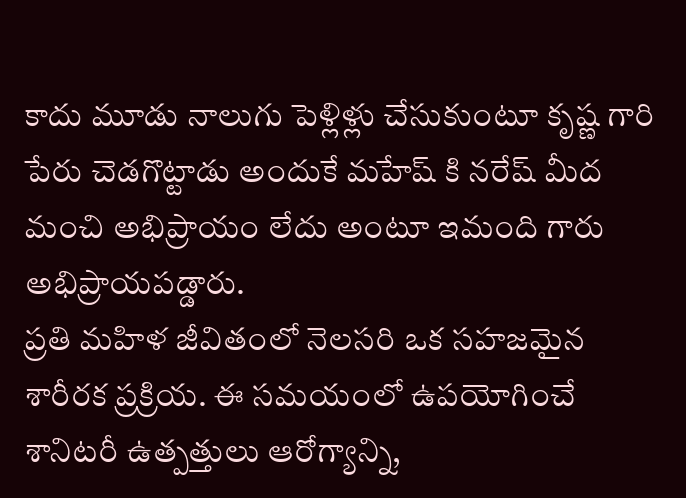కాదు మూడు నాలుగు పెళ్లిళ్లు చేసుకుంటూ కృష్ణ గారి పేరు చెడగొట్టాడు అందుకే మహేష్ కి నరేష్ మీద మంచి అభిప్రాయం లేదు అంటూ ఇమంది గారు అభిప్రాయపడ్డారు.
ప్రతి మహిళ జీవితంలో నెలసరి ఒక సహజమైన శారీరక ప్రక్రియ. ఈ సమయంలో ఉపయోగించే శానిటరీ ఉత్పత్తులు ఆరోగ్యాన్ని,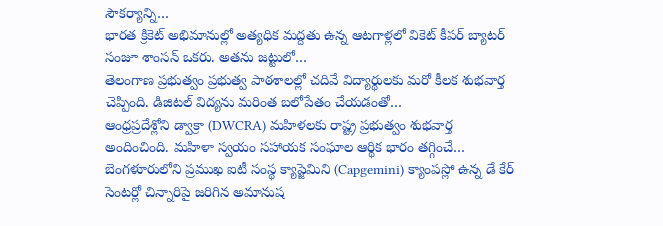సౌకర్యాన్ని…
భారత క్రికెట్ అభిమానుల్లో అత్యధిక మద్దతు ఉన్న ఆటగాళ్లలో వికెట్ కీపర్ బ్యాటర్ సంజూ శాంసన్ ఒకరు. అతను జట్టులో…
తెలంగాణ ప్రభుత్వం ప్రభుత్వ పాఠశాలల్లో చదివే విద్యార్థులకు మరో కీలక శుభవార్త చెప్పింది. డిజిటల్ విద్యను మరింత బలోపేతం చేయడంతో…
ఆంధ్రప్రదేశ్లోని డ్వాక్రా (DWCRA) మహిళలకు రాష్ట్ర ప్రభుత్వం శుభవార్త అందించింది. మహిళా స్వయం సహాయక సంఘాల ఆర్థిక భారం తగ్గించే…
బెంగళూరులోని ప్రముఖ ఐటీ సంస్థ క్యాప్జెమిని (Capgemini) క్యాంపస్లో ఉన్న డే కేర్ సెంటర్లో చిన్నారిపై జరిగిన అమానుష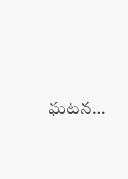ఘటన…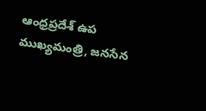ఆంధ్రప్రదేశ్ ఉప ముఖ్యమంత్రి, జనసేన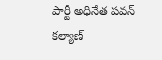పార్టీ అధినేత పవన్ కల్యాణ్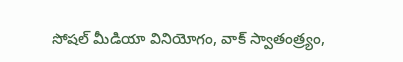సోషల్ మీడియా వినియోగం, వాక్ స్వాతంత్ర్యం,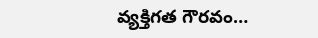వ్యక్తిగత గౌరవం…